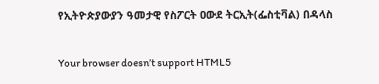የኢትዮጵያውያን ዓመታዊ የስፖርት ዐውደ ትርኢት(ፌስቲቫል) በዳላስ

Your browser doesn’t support HTML5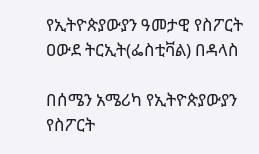የኢትዮጵያውያን ዓመታዊ የስፖርት ዐውደ ትርኢት(ፌስቲቫል) በዳላስ

በሰሜን አሜሪካ የኢትዮጵያውያን የስፖርት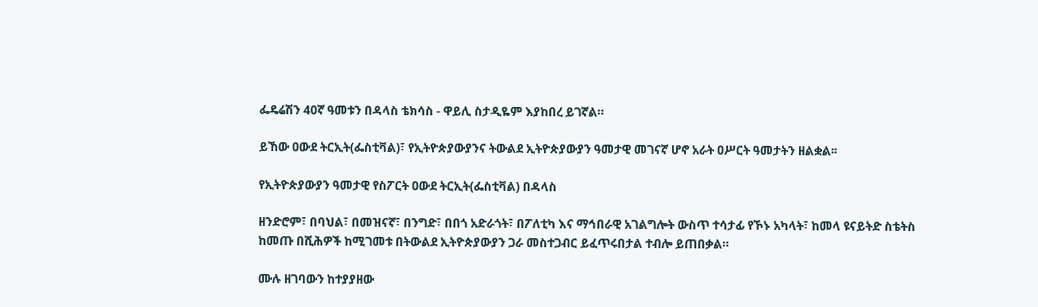ፌዴሬሽን 40ኛ ዓመቱን በዳላስ ቴክሳስ - ዋይሊ ስታዲዬም እያከበረ ይገኛል።

ይኸው ዐውደ ትርኢት(ፌስቲቫል)፣ የኢትዮጵያውያንና ትውልደ ኢትዮጵያውያን ዓመታዊ መገናኛ ሆኖ አራት ዐሥርት ዓመታትን ዘልቋል፡፡

የኢትዮጵያውያን ዓመታዊ የስፖርት ዐውደ ትርኢት(ፌስቲቫል) በዳላስ

ዘንድሮም፣ በባህል፣ በመዝናኛ፣ በንግድ፣ በበጎ አድራጎት፣ በፖለቲካ እና ማኅበራዊ አገልግሎት ውስጥ ተሳታፊ የኾኑ አካላት፣ ከመላ ዩናይትድ ስቴትስ ከመጡ በሺሕዎች ከሚገመቱ በትውልደ ኢትዮጵያውያን ጋራ መስተጋብር ይፈጥሩበታል ተብሎ ይጠበቃል።

ሙሉ ዘገባውን ከተያያዘው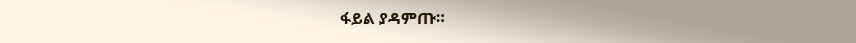ፋይል ያዳምጡ።